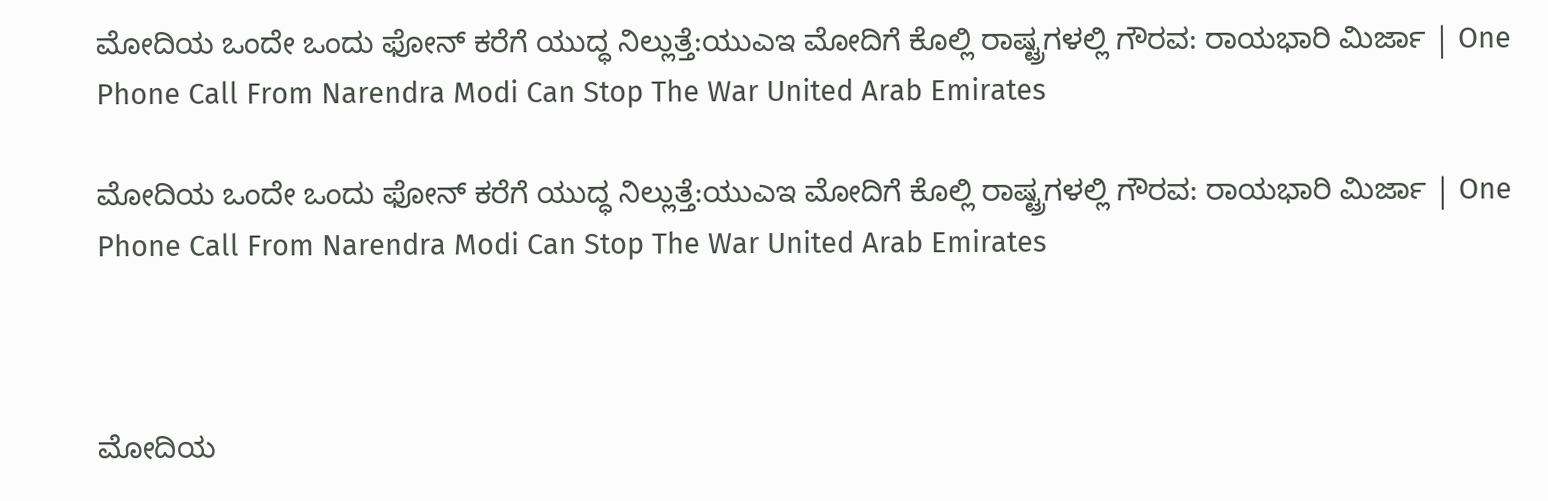ಮೋದಿಯ ಒಂದೇ ಒಂದು ಫೋನ್‌ ಕರೆಗೆ ಯುದ್ಧ ನಿಲ್ಲುತ್ತೆ:ಯುಎಇ ಮೋದಿಗೆ ಕೊಲ್ಲಿ ರಾಷ್ಟ್ರಗಳಲ್ಲಿ ಗೌರವ: ರಾಯಭಾರಿ ಮಿರ್ಜಾ | One Phone Call From Narendra Modi Can Stop The War United Arab Emirates

ಮೋದಿಯ ಒಂದೇ ಒಂದು ಫೋನ್‌ ಕರೆಗೆ ಯುದ್ಧ ನಿಲ್ಲುತ್ತೆ:ಯುಎಇ ಮೋದಿಗೆ ಕೊಲ್ಲಿ ರಾಷ್ಟ್ರಗಳಲ್ಲಿ ಗೌರವ: ರಾಯಭಾರಿ ಮಿರ್ಜಾ | One Phone Call From Narendra Modi Can Stop The War United Arab Emirates



ಮೋದಿಯ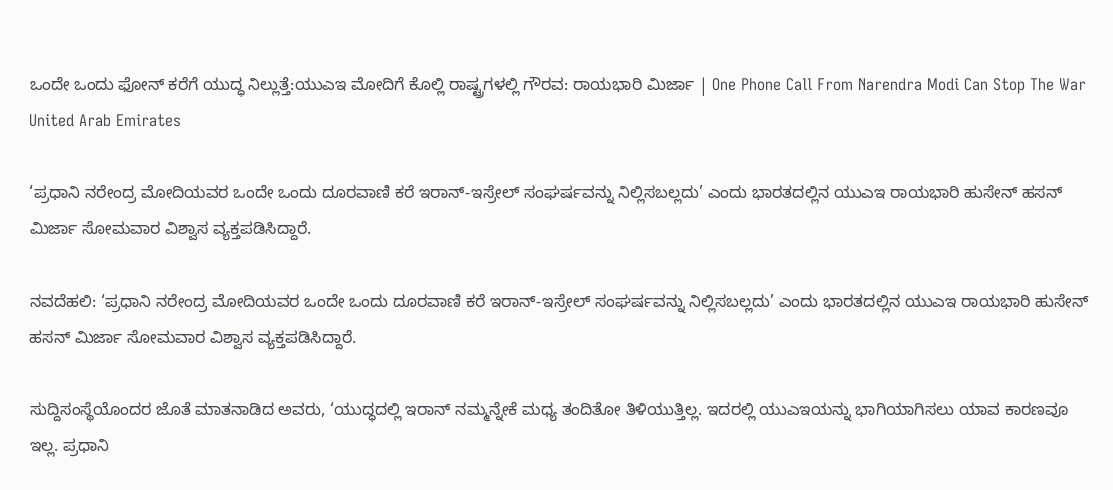ಒಂದೇ ಒಂದು ಫೋನ್‌ ಕರೆಗೆ ಯುದ್ಧ ನಿಲ್ಲುತ್ತೆ:ಯುಎಇ ಮೋದಿಗೆ ಕೊಲ್ಲಿ ರಾಷ್ಟ್ರಗಳಲ್ಲಿ ಗೌರವ: ರಾಯಭಾರಿ ಮಿರ್ಜಾ | One Phone Call From Narendra Modi Can Stop The War United Arab Emirates

‘ಪ್ರಧಾನಿ ನರೇಂದ್ರ ಮೋದಿಯವರ ಒಂದೇ ಒಂದು ದೂರವಾಣಿ ಕರೆ ಇರಾನ್‌-ಇಸ್ರೇಲ್‌ ಸಂಘರ್ಷವನ್ನು ನಿಲ್ಲಿಸಬಲ್ಲದು’ ಎಂದು ಭಾರತದಲ್ಲಿನ ಯುಎಇ ರಾಯಭಾರಿ ಹುಸೇನ್‌ ಹಸನ್‌ ಮಿರ್ಜಾ ಸೋಮವಾರ ವಿಶ್ವಾಸ ವ್ಯಕ್ತಪಡಿಸಿದ್ದಾರೆ.

ನವದೆಹಲಿ: ‘ಪ್ರಧಾನಿ ನರೇಂದ್ರ ಮೋದಿಯವರ ಒಂದೇ ಒಂದು ದೂರವಾಣಿ ಕರೆ ಇರಾನ್‌-ಇಸ್ರೇಲ್‌ ಸಂಘರ್ಷವನ್ನು ನಿಲ್ಲಿಸಬಲ್ಲದು’ ಎಂದು ಭಾರತದಲ್ಲಿನ ಯುಎಇ ರಾಯಭಾರಿ ಹುಸೇನ್‌ ಹಸನ್‌ ಮಿರ್ಜಾ ಸೋಮವಾರ ವಿಶ್ವಾಸ ವ್ಯಕ್ತಪಡಿಸಿದ್ದಾರೆ.

ಸುದ್ದಿಸಂಸ್ಥೆಯೊಂದರ ಜೊತೆ ಮಾತನಾಡಿದ ಅವರು, ‘ಯುದ್ಧದಲ್ಲಿ ಇರಾನ್‌ ನಮ್ಮನ್ನೇಕೆ ಮಧ್ಯ ತಂದಿತೋ ತಿಳಿಯುತ್ತಿಲ್ಲ. ಇದರಲ್ಲಿ ಯುಎಇಯನ್ನು ಭಾಗಿಯಾಗಿಸಲು ಯಾವ ಕಾರಣವೂ ಇಲ್ಲ. ಪ್ರಧಾನಿ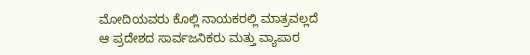ಮೋದಿಯವರು ಕೊಲ್ಲಿ ನಾಯಕರಲ್ಲಿ ಮಾತ್ರವಲ್ಲದೆ ಆ ಪ್ರದೇಶದ ಸಾರ್ವಜನಿಕರು ಮತ್ತು ವ್ಯಾಪಾರ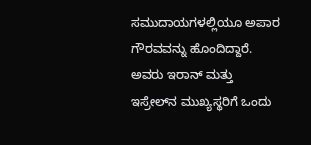ಸಮುದಾಯಗಳಲ್ಲಿಯೂ ಅಪಾರ ಗೌರವವನ್ನು ಹೊಂದಿದ್ದಾರೆ. ಅವರು ಇರಾನ್ ಮತ್ತು ಇಸ್ರೇಲ್‌ನ ಮುಖ್ಯಸ್ಥರಿಗೆ ಒಂದು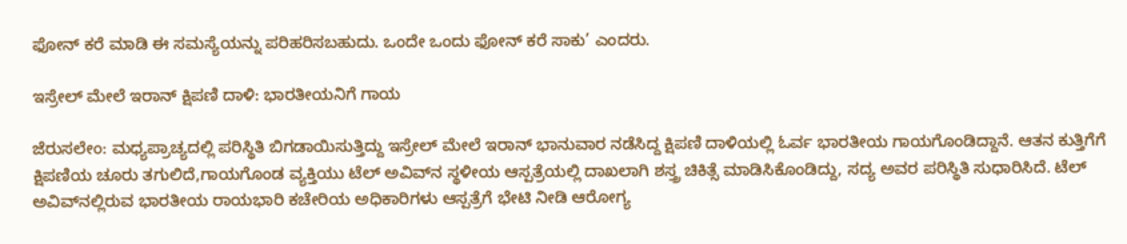ಫೋನ್ ಕರೆ ಮಾಡಿ ಈ ಸಮಸ್ಯೆಯನ್ನು ಪರಿಹರಿಸಬಹುದು. ಒಂದೇ ಒಂದು ಫೋನ್‌ ಕರೆ ಸಾಕು’ ಎಂದರು.

ಇಸ್ರೇಲ್‌ ಮೇಲೆ ಇರಾನ್‌ ಕ್ಷಿಪಣಿ ದಾಳಿ: ಭಾರತೀಯನಿಗೆ ಗಾಯ

ಜೆರುಸಲೇಂ: ಮಧ್ಯಪ್ರಾಚ್ಯದಲ್ಲಿ ಪರಿಸ್ಥಿತಿ ಬಿಗಡಾಯಿಸುತ್ತಿದ್ದು ಇಸ್ರೇಲ್‌ ಮೇಲೆ ಇರಾನ್ ಭಾನುವಾರ ನಡೆಸಿದ್ದ ಕ್ಷಿಪಣಿ ದಾಳಿಯಲ್ಲಿ ಓರ್ವ ಭಾರತೀಯ ಗಾಯಗೊಂಡಿದ್ದಾನೆ. ಆತನ ಕುತ್ತಿಗೆಗೆ ಕ್ಷಿಪಣಿಯ ಚೂರು ತಗುಲಿದೆ,ಗಾಯಗೊಂಡ ವ್ಯಕ್ತಿಯು ಟೆಲ್‌ ಅವಿವ್‌ನ ಸ್ಥಳೀಯ ಆಸ್ಪತ್ರೆಯಲ್ಲಿ ದಾಖಲಾಗಿ ಶಸ್ತ್ರ ಚಿಕಿತ್ಸೆ ಮಾಡಿಸಿಕೊಂಡಿದ್ದು, ಸದ್ಯ ಅವರ ಪರಿಸ್ಥಿತಿ ಸುಧಾರಿಸಿದೆ. ಟೆಲ್‌ ಅವಿವ್‌ನಲ್ಲಿರುವ ಭಾರತೀಯ ರಾಯಭಾರಿ ಕಚೇರಿಯ ಅಧಿಕಾರಿಗಳು ಆಸ್ಪತ್ರೆಗೆ ಭೇಟಿ ನೀಡಿ ಆರೋಗ್ಯ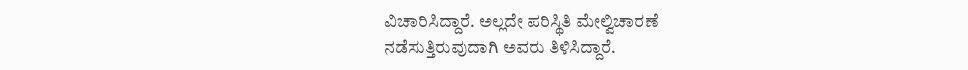ವಿಚಾರಿಸಿದ್ದಾರೆ. ಅಲ್ಲದೇ ಪರಿಸ್ಥಿತಿ ಮೇಲ್ವಿಚಾರಣೆ ನಡೆಸುತ್ತಿರುವುದಾಗಿ ಅವರು ತಿಳಿಸಿದ್ದಾರೆ.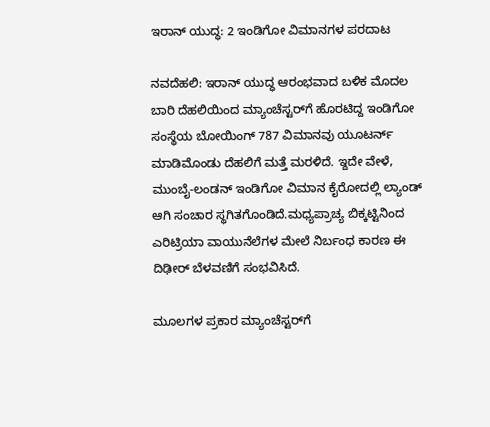ಇರಾನ್‌ ಯುದ್ಧ: 2 ಇಂಡಿಗೋ ವಿಮಾನಗಳ ಪರದಾಟ

ನವದೆಹಲಿ: ಇರಾನ್ ಯುದ್ಧ ಆರಂಭವಾದ ಬಳಿಕ ಮೊದಲ ಬಾರಿ ದೆಹಲಿಯಿಂದ ಮ್ಯಾಂಚೆಸ್ಟರ್‌ಗೆ ಹೊರಟಿದ್ದ ಇಂಡಿಗೋ ಸಂಸ್ಥೆಯ ಬೋಯಿಂಗ್‌ 787 ವಿಮಾನವು ಯೂಟರ್ನ್ ಮಾಡಿಮೊಂಡು ದೆಹಲಿಗೆ ಮತ್ತೆ ಮರಳಿದೆ. ಇ್ದದೇ ವೇಳೆ, ಮುಂಬೈ-ಲಂಡನ್‌ ಇಂಡಿಗೋ ವಿಮಾನ ಕೈರೋದಲ್ಲಿ ಲ್ಯಾಂಡ್‌ ಆಗಿ ಸಂಚಾರ ಸ್ಥಗಿತಗೊಂಡಿದೆ.ಮಧ್ಯಪ್ರಾಚ್ಯ ಬಿಕ್ಕಟ್ಟಿನಿಂದ ಎರಿಟ್ರಿಯಾ ವಾಯುನೆಲೆಗಳ ಮೇಲೆ ನಿರ್ಬಂಧ ಕಾರಣ ಈ ದಿಢೀರ್‌ ಬೆಳವಣಿಗೆ ಸಂಭವಿಸಿದೆ.

ಮೂಲಗಳ ಪ್ರಕಾರ ಮ್ಯಾಂಚೆಸ್ಟರ್‌ಗೆ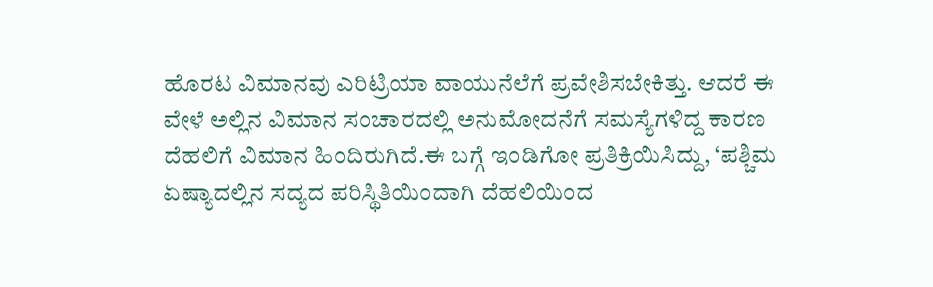ಹೊರಟ ವಿಮಾನವು ಎರಿಟ್ರಿಯಾ ವಾಯುನೆಲೆಗೆ ಪ್ರವೇಶಿಸಬೇಕಿತ್ತು. ಆದರೆ ಈ ವೇಳೆ ಅಲ್ಲಿನ ವಿಮಾನ ಸಂಚಾರದಲ್ಲಿ ಅನುಮೋದನೆಗೆ ಸಮಸ್ಯೆಗಳಿದ್ದ ಕಾರಣ ದೆಹಲಿಗೆ ವಿಮಾನ ಹಿಂದಿರುಗಿದೆ.ಈ ಬಗ್ಗೆ ಇಂಡಿಗೋ ಪ್ರತಿಕ್ರಿಯಿಸಿದ್ದು, ‘ಪಶ್ಚಿಮ ಏಷ್ಯಾದಲ್ಲಿನ ಸದ್ಯದ ಪರಿಸ್ಥಿತಿಯಿಂದಾಗಿ ದೆಹಲಿಯಿಂದ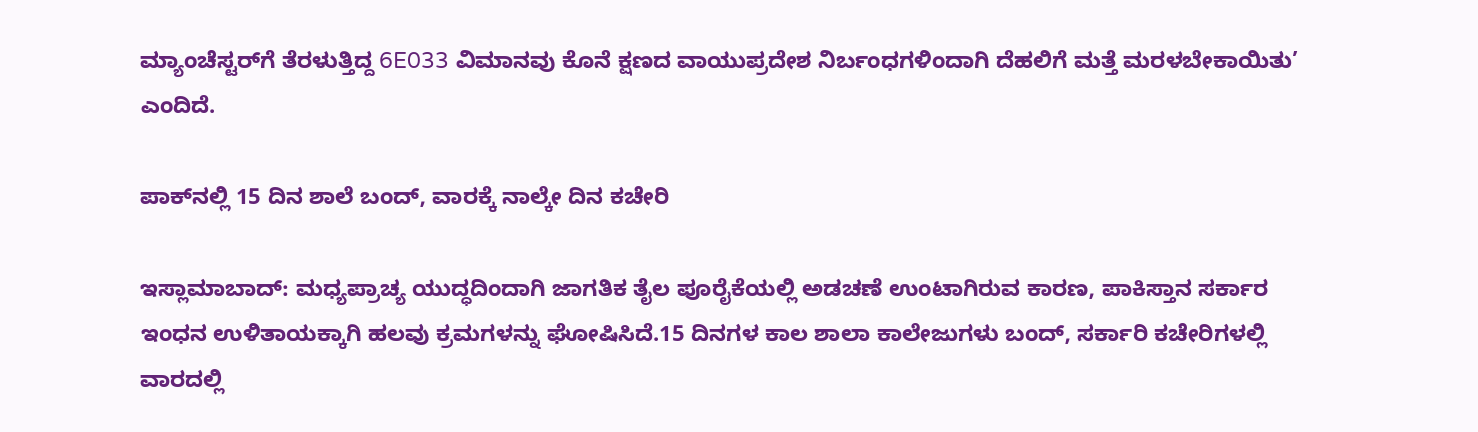ಮ್ಯಾಂಚೆಸ್ಟರ್‌ಗೆ ತೆರಳುತ್ತಿದ್ದ 6E033 ವಿಮಾನವು ಕೊನೆ ಕ್ಷಣದ ವಾಯುಪ್ರದೇಶ ನಿರ್ಬಂಧಗಳಿಂದಾಗಿ ದೆಹಲಿಗೆ ಮತ್ತೆ ಮರಳಬೇಕಾಯಿತು’ ಎಂದಿದೆ.

ಪಾಕ್‌ನಲ್ಲಿ 15 ದಿನ ಶಾಲೆ ಬಂದ್‌, ವಾರಕ್ಕೆ ನಾಲ್ಕೇ ದಿನ ಕಚೇರಿ

ಇಸ್ಲಾಮಾಬಾದ್‌: ಮಧ್ಯಪ್ರಾಚ್ಯ ಯುದ್ಧದಿಂದಾಗಿ ಜಾಗತಿಕ ತೈಲ ಪೂರೈಕೆಯಲ್ಲಿ ಅಡಚಣೆ ಉಂಟಾಗಿರುವ ಕಾರಣ, ಪಾಕಿಸ್ತಾನ ಸರ್ಕಾರ ಇಂಧನ ಉಳಿತಾಯಕ್ಕಾಗಿ ಹಲವು ಕ್ರಮಗಳನ್ನು ಘೋಷಿಸಿದೆ.15 ದಿನಗಳ ಕಾಲ ಶಾಲಾ ಕಾಲೇಜುಗಳು ಬಂದ್‌, ಸರ್ಕಾರಿ ಕಚೇರಿಗಳಲ್ಲಿ ವಾರದಲ್ಲಿ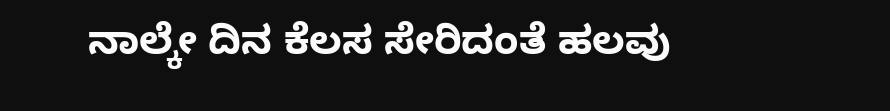ನಾಲ್ಕೇ ದಿನ ಕೆಲಸ ಸೇರಿದಂತೆ ಹಲವು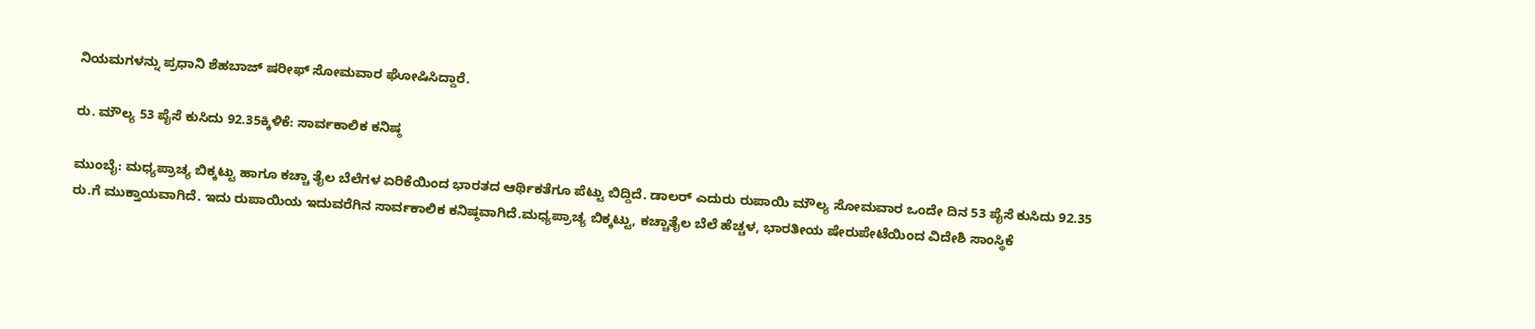ನಿಯಮಗಳನ್ನು ಪ್ರಧಾನಿ ಶೆಹಬಾಜ್‌ ಷರೀಫ್‌ ಸೋಮವಾರ ಘೋಷಿಸಿದ್ದಾರೆ.

ರು. ಮೌಲ್ಯ 53 ಪೈಸೆ ಕುಸಿದು 92.35ಕ್ಕಿಳಿಕೆ: ಸಾರ್ವಕಾಲಿಕ ಕನಿಷ್ಠ

ಮುಂಬೈ: ಮಧ್ಯಪ್ರಾಚ್ಯ ಬಿಕ್ಕಟ್ಟು ಹಾಗೂ ಕಚ್ಚಾ ತೈಲ ಬೆಲೆಗಳ ಏರಿಕೆಯಿಂದ ಭಾರತದ ಆರ್ಥಿಕತೆಗೂ ಪೆಟ್ಟು ಬಿದ್ದಿದೆ. ಡಾಲರ್‌ ಎದುರು ರುಪಾಯಿ ಮೌಲ್ಯ ಸೋಮವಾರ ಒಂದೇ ದಿನ 53 ಪೈಸೆ ಕುಸಿದು 92.35 ರು.ಗೆ ಮುಕ್ತಾಯವಾಗಿದೆ. ಇದು ರುಪಾಯಿಯ ಇದುವರೆಗಿನ ಸಾರ್ವಕಾಲಿಕ ಕನಿಷ್ಠವಾಗಿದೆ.ಮಧ್ಯಪ್ರಾಚ್ಯ ಬಿಕ್ಕಟ್ಟು, ಕಚ್ಚಾತೈಲ ಬೆಲೆ ಹೆಚ್ಚಳ, ಭಾರತೀಯ ಷೇರುಪೇಟೆಯಿಂದ ವಿದೇಶಿ ಸಾಂಸ್ಥಿಕೆ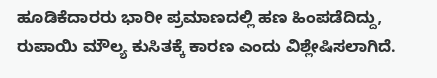ಹೂಡಿಕೆದಾರರು ಭಾರೀ ಪ್ರಮಾಣದಲ್ಲಿ ಹಣ ಹಿಂಪಡೆದಿದ್ದು, ರುಪಾಯಿ ಮೌಲ್ಯ ಕುಸಿತಕ್ಕೆ ಕಾರಣ ಎಂದು ವಿಶ್ಲೇಷಿಸಲಾಗಿದೆ.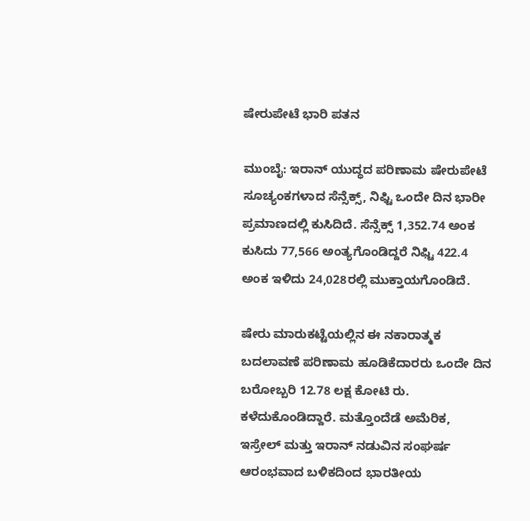ಷೇರುಪೇಟೆ ಭಾರಿ ಪತನ

ಮುಂಬೈ: ಇರಾನ್‌ ಯುದ್ಧದ ಪರಿಣಾಮ ಷೇರುಪೇಟೆ ಸೂಚ್ಯಂಕಗಳಾದ ಸೆನ್ಸೆಕ್ಸ್, ನಿಫ್ಟಿ ಒಂದೇ ದಿನ ಭಾರೀ ಪ್ರಮಾಣದಲ್ಲಿ ಕುಸಿದಿದೆ. ಸೆನ್ಸೆಕ್ಸ್‌ 1,352.74 ಅಂಕ ಕುಸಿದು 77,566 ಅಂತ್ಯಗೊಂಡಿದ್ದರೆ ನಿಫ್ಟಿ 422.4 ಅಂಕ ಇಳಿದು 24,028ರಲ್ಲಿ ಮುಕ್ತಾಯಗೊಂಡಿದೆ.

ಷೇರು ಮಾರುಕಟ್ಟೆಯಲ್ಲಿನ ಈ ನಕಾರಾತ್ಮಕ ಬದಲಾವಣೆ ಪರಿಣಾಮ ಹೂಡಿಕೆದಾರರು ಒಂದೇ ದಿನ ಬರೋಬ್ಬರಿ 12.78 ಲಕ್ಷ ಕೋಟಿ ರು. ಕಳೆದುಕೊಂಡಿದ್ದಾರೆ. ಮತ್ತೊಂದೆಡೆ ಅಮೆರಿಕ, ಇಸ್ರೇಲ್‌ ಮತ್ತು ಇರಾನ್‌ ನಡುವಿನ ಸಂಘರ್ಷ ಆರಂಭವಾದ ಬಳಿಕದಿಂದ ಭಾರತೀಯ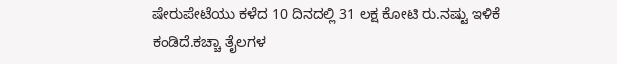ಷೇರುಪೇಟೆಯು ಕಳೆದ 10 ದಿನದಲ್ಲಿ 31 ಲಕ್ಷ ಕೋಟಿ ರು.ನಷ್ಟು ಇಳಿಕೆ ಕಂಡಿದೆ.ಕಚ್ಚಾ ತೈಲಗಳ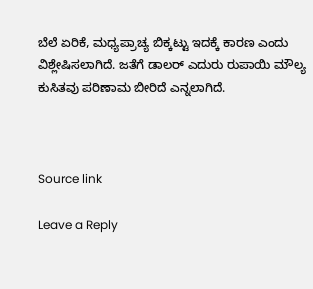ಬೆಲೆ ಏರಿಕೆ, ಮಧ್ಯಪ್ರಾಚ್ಯ ಬಿಕ್ಕಟ್ಟು ಇದಕ್ಕೆ ಕಾರಣ ಎಂದು ವಿಶ್ಲೇಷಿಸಲಾಗಿದೆ. ಜತೆಗೆ ಡಾಲರ್‌ ಎದುರು ರುಪಾಯಿ ಮೌಲ್ಯ ಕುಸಿತವು ಪರಿಣಾಮ ಬೀರಿದೆ ಎನ್ನಲಾಗಿದೆ.



Source link

Leave a Reply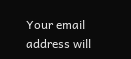Your email address will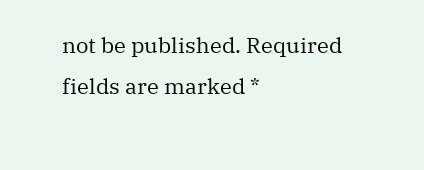not be published. Required fields are marked *